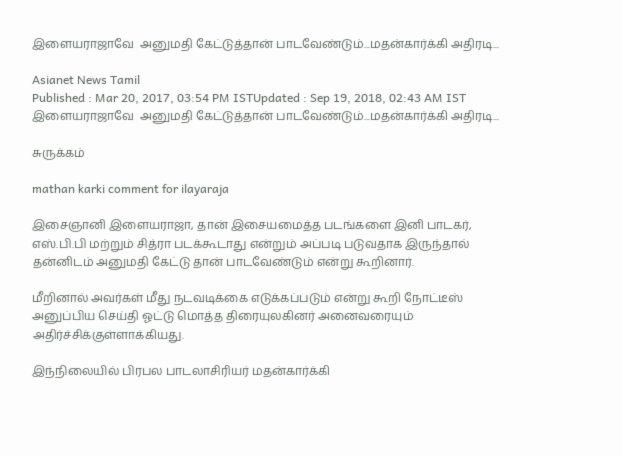இளையராஜாவே  அனுமதி கேட்டுத்தான் பாடவேண்டும்...மதன்கார்க்கி அதிரடி...

Asianet News Tamil
Published : Mar 20, 2017, 03:54 PM ISTUpdated : Sep 19, 2018, 02:43 AM IST
இளையராஜாவே  அனுமதி கேட்டுத்தான் பாடவேண்டும்...மதன்கார்க்கி அதிரடி...

சுருக்கம்

mathan karki comment for ilayaraja

இசைஞானி இளையராஜா, தான் இசையமைத்த படங்களை இனி பாடகர், எஸ்.பி.பி மற்றும் சித்ரா படக்கூடாது என்றும் அப்படி படுவதாக இருந்தால் தன்னிடம் அனுமதி கேட்டு தான் பாடவேண்டும் என்று கூறினார்.

மீறினால் அவர்கள் மீது நடவடிக்கை எடுக்கப்படும் என்று கூறி நோட்டீஸ் அனுப்பிய செய்தி ஓட்டு மொத்த திரையுலகினர் அனைவரையும் அதிர்ச்சிக்குள்ளாக்கியது.

இந்நிலையில் பிரபல பாடலாசிரியர் மதன்கார்க்கி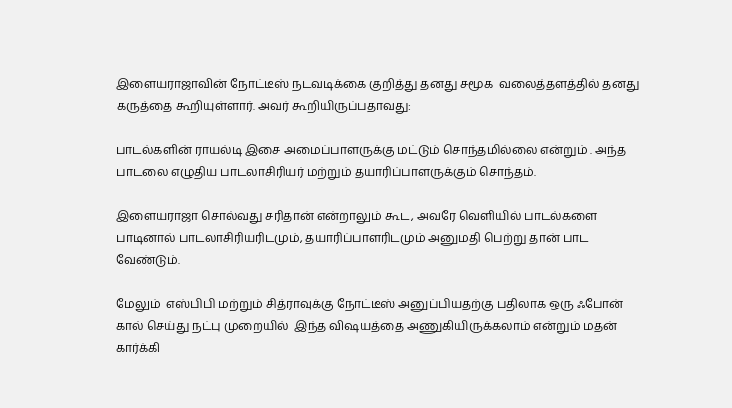இளையராஜாவின் நோட்டீஸ் நடவடிக்கை குறித்து தனது சமூக  வலைத்தளத்தில் தனது கருத்தை கூறியுள்ளார். அவர் கூறியிருப்பதாவது:

பாடல்களின் ராயல்டி இசை அமைப்பாளருக்கு மட்டும் சொந்தமில்லை என்றும் . அந்த பாடலை எழுதிய பாடலாசிரியர் மற்றும் தயாரிப்பாளருக்கும் சொந்தம்.

இளையராஜா சொல்வது சரிதான் என்றாலும் கூட, அவரே வெளியில் பாடல்களை பாடினால் பாடலாசிரியரிடமும், தயாரிப்பாளரிடமும் அனுமதி பெற்று தான் பாட வேண்டும்.

மேலும்  எஸ்பிபி மற்றும் சித்ராவுக்கு நோட்டீஸ் அனுப்பியதற்கு பதிலாக ஒரு ஃபோன் கால் செய்து நட்பு முறையில்  இந்த விஷயத்தை அணுகியிருக்கலாம் என்றும் மதன் கார்க்கி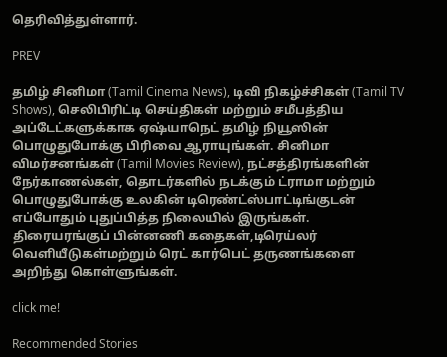தெரிவித்துள்ளார்.

PREV

தமிழ் சினிமா (Tamil Cinema News), டிவி நிகழ்ச்சிகள் (Tamil TV Shows), செலிபிரிட்டி செய்திகள் மற்றும் சமீபத்திய அப்டேட்களுக்காக ஏஷ்யாநெட் தமிழ் நியூஸின் பொழுதுபோக்கு பிரிவை ஆராயுங்கள். சினிமா விமர்சனங்கள் (Tamil Movies Review), நட்சத்திரங்களின் நேர்காணல்கள், தொடர்களில் நடக்கும் ட்ராமா மற்றும் பொழுதுபோக்கு உலகின் டிரெண்ட்ஸ்பாட்டிங்குடன் எப்போதும் புதுப்பித்த நிலையில் இருங்கள். திரையரங்குப் பின்னணி கதைகள்,டிரெய்லர் வெளியீடுகள்மற்றும் ரெட் கார்பெட் தருணங்களை அறிந்து கொள்ளுங்கள்.

click me!

Recommended Stories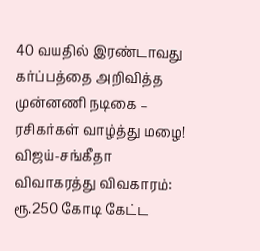40 வயதில் இரண்டாவது கர்ப்பத்தை அறிவித்த முன்னணி நடிகை – ரசிகர்கள் வாழ்த்து மழை!
விஜய்-சங்கீதா விவாகரத்து விவகாரம்: ரூ.250 கோடி கேட்ட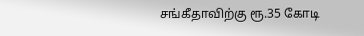சங்கீதாவிற்கு ரூ.35 கோடி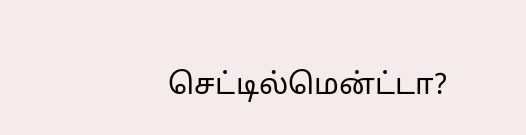செட்டில்மென்ட்டா?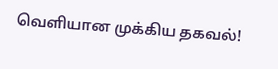வெளியான முக்கிய தகவல்!